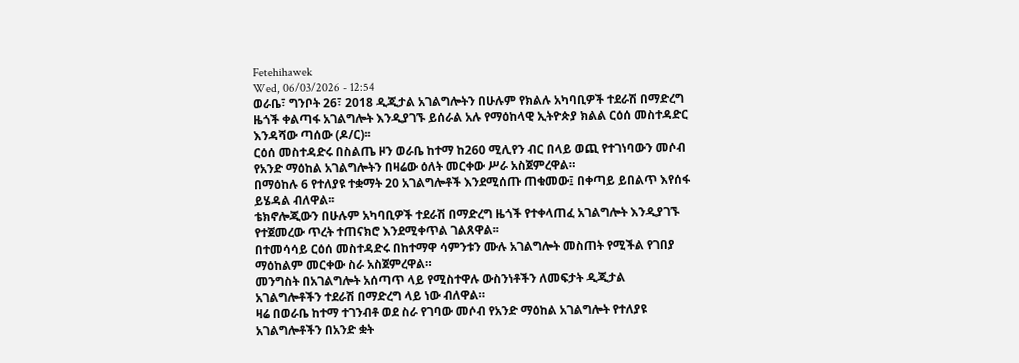Fetehihawek
Wed, 06/03/2026 - 12:54
ወራቤ፣ ግንቦት 26፣ 2018 ዲጂታል አገልግሎትን በሁሉም የክልሉ አካባቢዎች ተደራሽ በማድረግ ዜጎች ቀልጣፋ አገልግሎት እንዲያገኙ ይሰራል አሉ የማዕከላዊ ኢትዮጵያ ክልል ርዕሰ መስተዳድር እንዳሻው ጣሰው (ዶ/ር)፡፡
ርዕሰ መስተዳድሩ በስልጤ ዞን ወራቤ ከተማ ከ260 ሚሊየን ብር በላይ ወጪ የተገነባውን መሶብ የአንድ ማዕከል አገልግሎትን በዛሬው ዕለት መርቀው ሥራ አስጀምረዋል።
በማዕከሉ 6 የተለያዩ ተቋማት 20 አገልግሎቶች እንደሚሰጡ ጠቁመው፤ በቀጣይ ይበልጥ እየሰፋ ይሄዳል ብለዋል፡፡
ቴክኖሎጂውን በሁሉም አካባቢዎች ተደራሽ በማድረግ ዜጎች የተቀላጠፈ አገልግሎት እንዲያገኙ የተጀመረው ጥረት ተጠናክሮ እንደሚቀጥል ገልጸዋል፡፡
በተመሳሳይ ርዕሰ መስተዳድሩ በከተማዋ ሳምንቱን ሙሉ አገልግሎት መስጠት የሚችል የገበያ ማዕከልም መርቀው ስራ አስጀምረዋል።
መንግስት በአገልግሎት አሰጣጥ ላይ የሚስተዋሉ ውስንነቶችን ለመፍታት ዲጂታል አገልግሎቶችን ተደራሽ በማድረግ ላይ ነው ብለዋል።
ዛሬ በወራቤ ከተማ ተገንብቶ ወደ ስራ የገባው መሶብ የአንድ ማዕከል አገልግሎት የተለያዩ አገልግሎቶችን በአንድ ቋት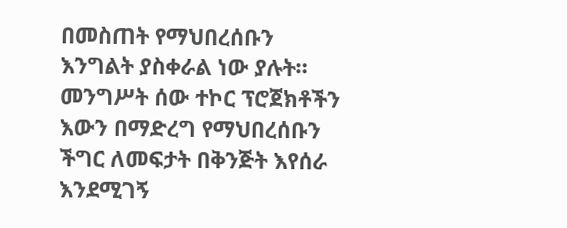በመስጠት የማህበረሰቡን እንግልት ያስቀራል ነው ያሉት።
መንግሥት ሰው ተኮር ፕሮጀክቶችን እውን በማድረግ የማህበረሰቡን ችግር ለመፍታት በቅንጅት እየሰራ እንደሚገኝ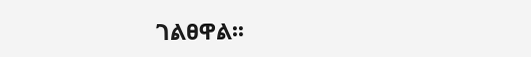ገልፀዋል፡፡